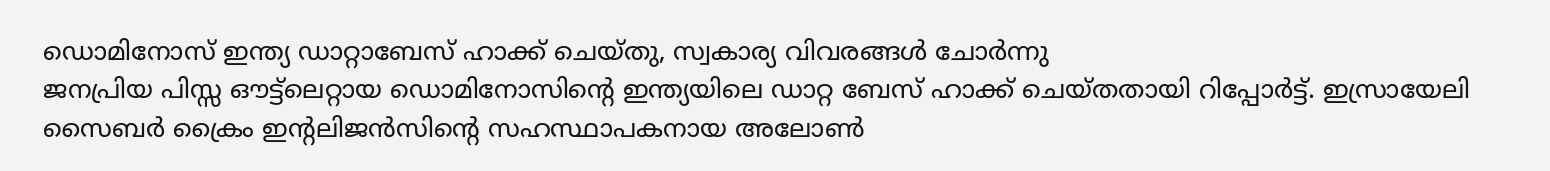ഡൊമിനോസ് ഇന്ത്യ ഡാറ്റാബേസ് ഹാക്ക് ചെയ്തു, സ്വകാര്യ വിവരങ്ങൾ ചോർന്നു
ജനപ്രിയ പിസ്സ ഔട്ട്ലെറ്റായ ഡൊമിനോസിന്റെ ഇന്ത്യയിലെ ഡാറ്റ ബേസ് ഹാക്ക് ചെയ്തതായി റിപ്പോർട്ട്. ഇസ്രായേലി സൈബർ ക്രൈം ഇന്റലിജൻസിന്റെ സഹസ്ഥാപകനായ അലോൺ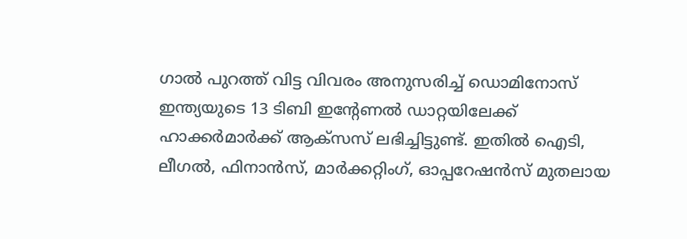ഗാൽ പുറത്ത് വിട്ട വിവരം അനുസരിച്ച് ഡൊമിനോസ് ഇന്ത്യയുടെ 13 ടിബി ഇന്റേണൽ ഡാറ്റയിലേക്ക് ഹാക്കർമാർക്ക് ആക്സസ് ലഭിച്ചിട്ടുണ്ട്. ഇതിൽ ഐടി, ലീഗൽ, ഫിനാൻസ്, മാർക്കറ്റിംഗ്, ഓപ്പറേഷൻസ് മുതലായ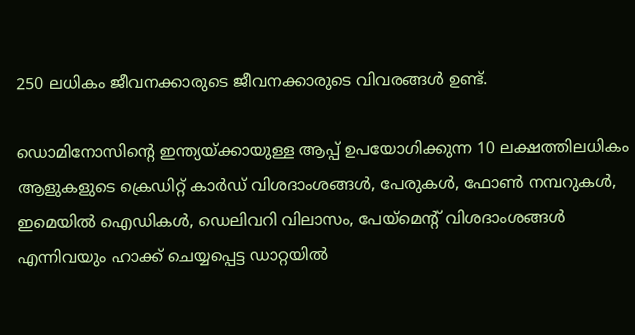250 ലധികം ജീവനക്കാരുടെ ജീവനക്കാരുടെ വിവരങ്ങൾ ഉണ്ട്.

ഡൊമിനോസിന്റെ ഇന്ത്യയ്ക്കായുള്ള ആപ്പ് ഉപയോഗിക്കുന്ന 10 ലക്ഷത്തിലധികം ആളുകളുടെ ക്രെഡിറ്റ് കാർഡ് വിശദാംശങ്ങൾ, പേരുകൾ, ഫോൺ നമ്പറുകൾ, ഇമെയിൽ ഐഡികൾ, ഡെലിവറി വിലാസം, പേയ്മെന്റ് വിശദാംശങ്ങൾ എന്നിവയും ഹാക്ക് ചെയ്യപ്പെട്ട ഡാറ്റയിൽ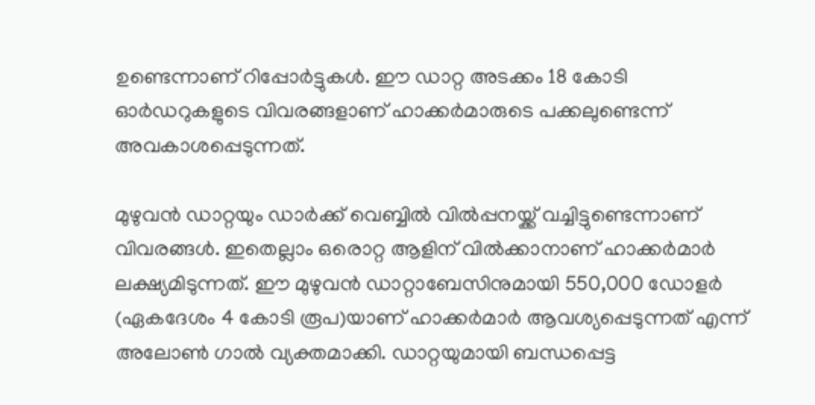ഉണ്ടെന്നാണ് റിപ്പോർട്ടുകൾ. ഈ ഡാറ്റ അടക്കം 18 കോടി ഓർഡറുകളുടെ വിവരങ്ങളാണ് ഹാക്കർമാരുടെ പക്കലുണ്ടെന്ന് അവകാശപ്പെടുന്നത്.

മുഴുവൻ ഡാറ്റയും ഡാർക്ക് വെബ്ബിൽ വിൽപ്പനയ്ക്ക് വച്ചിട്ടുണ്ടെന്നാണ് വിവരങ്ങൾ. ഇതെല്ലാം ഒരൊറ്റ ആളിന് വിൽക്കാനാണ് ഹാക്കർമാർ ലക്ഷ്യമിടുന്നത്. ഈ മുഴുവൻ ഡാറ്റാബേസിനുമായി 550,000 ഡോളർ (ഏകദേശം 4 കോടി രൂപ)യാണ് ഹാക്കർമാർ ആവശ്യപ്പെടുന്നത് എന്ന് അലോൺ ഗാൽ വ്യക്തമാക്കി. ഡാറ്റയുമായി ബന്ധപ്പെട്ട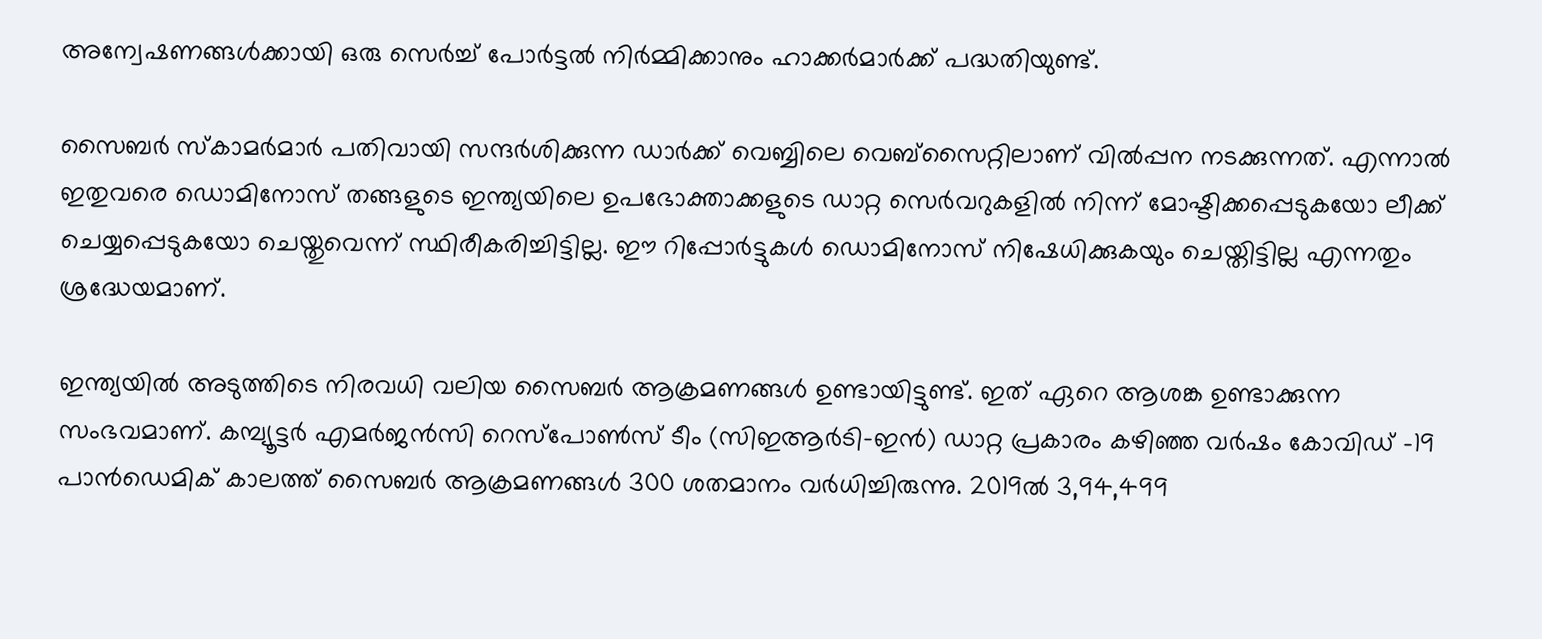അന്വേഷണങ്ങൾക്കായി ഒരു സെർച്ച് പോർട്ടൽ നിർമ്മിക്കാനും ഹാക്കർമാർക്ക് പദ്ധതിയുണ്ട്.

സൈബർ സ്കാമർമാർ പതിവായി സന്ദർശിക്കുന്ന ഡാർക്ക് വെബ്ബിലെ വെബ്സൈറ്റിലാണ് വിൽപ്പന നടക്കുന്നത്. എന്നാൽ ഇതുവരെ ഡൊമിനോസ് തങ്ങളുടെ ഇന്ത്യയിലെ ഉപഭോക്താക്കളുടെ ഡാറ്റ സെർവറുകളിൽ നിന്ന് മോഷ്ടിക്കപ്പെടുകയോ ലീക്ക് ചെയ്യപ്പെടുകയോ ചെയ്തുവെന്ന് സ്ഥിരീകരിച്ചിട്ടില്ല. ഈ റിപ്പോർട്ടുകൾ ഡൊമിനോസ് നിഷേധിക്കുകയും ചെയ്തിട്ടില്ല എന്നതും ശ്രദ്ധേയമാണ്.

ഇന്ത്യയിൽ അടുത്തിടെ നിരവധി വലിയ സൈബർ ആക്രമണങ്ങൾ ഉണ്ടായിട്ടുണ്ട്. ഇത് ഏറെ ആശങ്ക ഉണ്ടാക്കുന്ന സംഭവമാണ്. കമ്പ്യൂട്ടർ എമർജൻസി റെസ്പോൺസ് ടീം (സിഇആർടി-ഇൻ) ഡാറ്റ പ്രകാരം കഴിഞ്ഞ വർഷം കോവിഡ് -19 പാൻഡെമിക് കാലത്ത് സൈബർ ആക്രമണങ്ങൾ 300 ശതമാനം വർധിച്ചിരുന്നു. 2019ൽ 3,94,499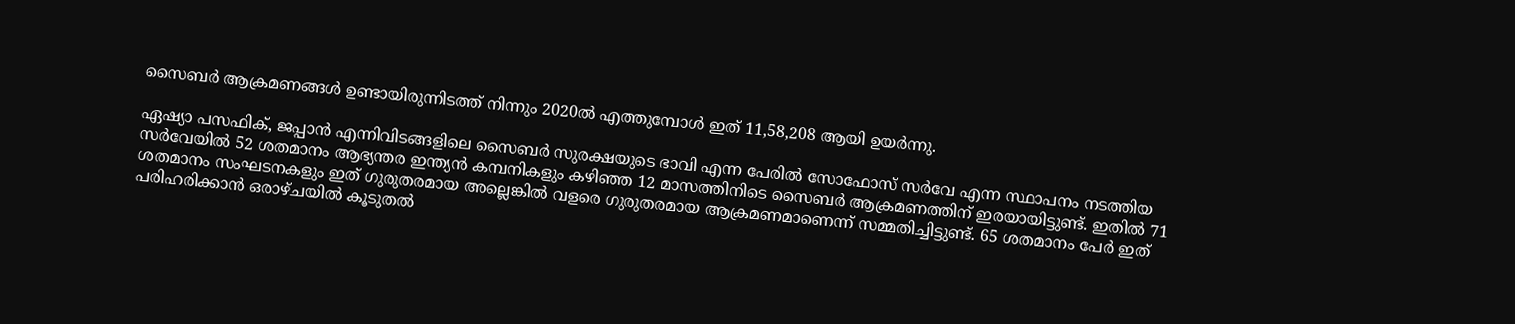സൈബർ ആക്രമണങ്ങൾ ഉണ്ടായിരുന്നിടത്ത് നിന്നും 2020ൽ എത്തുമ്പോൾ ഇത് 11,58,208 ആയി ഉയർന്നു.

ഏഷ്യാ പസഫിക്, ജപ്പാൻ എന്നിവിടങ്ങളിലെ സൈബർ സുരക്ഷയുടെ ഭാവി എന്ന പേരിൽ സോഫോസ് സർവേ എന്ന സ്ഥാപനം നടത്തിയ സർവേയിൽ 52 ശതമാനം ആഭ്യന്തര ഇന്ത്യൻ കമ്പനികളും കഴിഞ്ഞ 12 മാസത്തിനിടെ സൈബർ ആക്രമണത്തിന് ഇരയായിട്ടുണ്ട്. ഇതിൽ 71 ശതമാനം സംഘടനകളും ഇത് ഗുരുതരമായ അല്ലെങ്കിൽ വളരെ ഗുരുതരമായ ആക്രമണമാണെന്ന് സമ്മതിച്ചിട്ടുണ്ട്. 65 ശതമാനം പേർ ഇത് പരിഹരിക്കാൻ ഒരാഴ്ചയിൽ കൂടുതൽ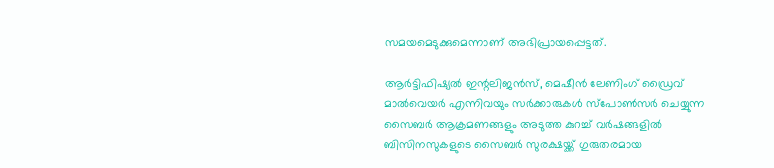സമയമെടുക്കുമെന്നാണ് അഭിപ്രായപ്പെട്ടത്.

ആർട്ടിഫിഷ്യൽ ഇന്റലിജൻസ്, മെഷീൻ ലേണിംഗ് ഡ്രൈവ് മാൽവെയർ എന്നിവയും സർക്കാരുകൾ സ്പോൺസർ ചെയ്യുന്ന സൈബർ ആക്രമണങ്ങളും അടുത്ത കുറച്ച് വർഷങ്ങളിൽ ബിസിനസുകളുടെ സൈബർ സുരക്ഷയ്ക്ക് ഗുരുതരമായ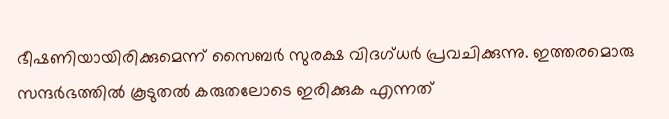ഭീഷണിയായിരിക്കുമെന്ന് സൈബർ സുരക്ഷ വിദഗ്ധർ പ്രവചിക്കുന്നു. ഇത്തരമൊരു സന്ദർഭത്തിൽ കൂടുതൽ കരുതലോടെ ഇരിക്കുക എന്നത്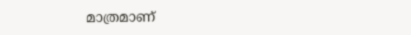മാത്രമാണ്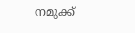നമുക്ക്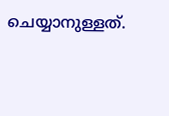ചെയ്യാനുള്ളത്.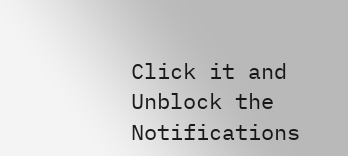Click it and Unblock the Notifications